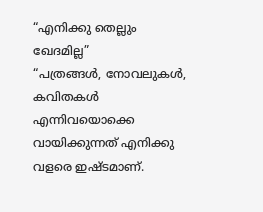“എനിക്കു തെല്ലും ഖേദമില്ല”
“പത്രങ്ങൾ, നോവലുകൾ, കവിതകൾ എന്നിവയൊക്കെ വായിക്കുന്നത് എനിക്കു വളരെ ഇഷ്ടമാണ്.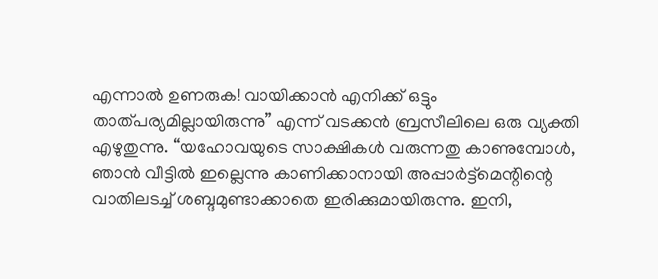എന്നാൽ ഉണരുക! വായിക്കാൻ എനിക്ക് ഒട്ടും താത്പര്യമില്ലായിരുന്നു” എന്ന് വടക്കൻ ബ്രസീലിലെ ഒരു വ്യക്തി എഴുതുന്നു. “യഹോവയുടെ സാക്ഷികൾ വരുന്നതു കാണുമ്പോൾ, ഞാൻ വീട്ടിൽ ഇല്ലെന്നു കാണിക്കാനായി അപ്പാർട്ട്മെന്റിന്റെ വാതിലടച്ച് ശബ്ദമുണ്ടാക്കാതെ ഇരിക്കുമായിരുന്നു. ഇനി,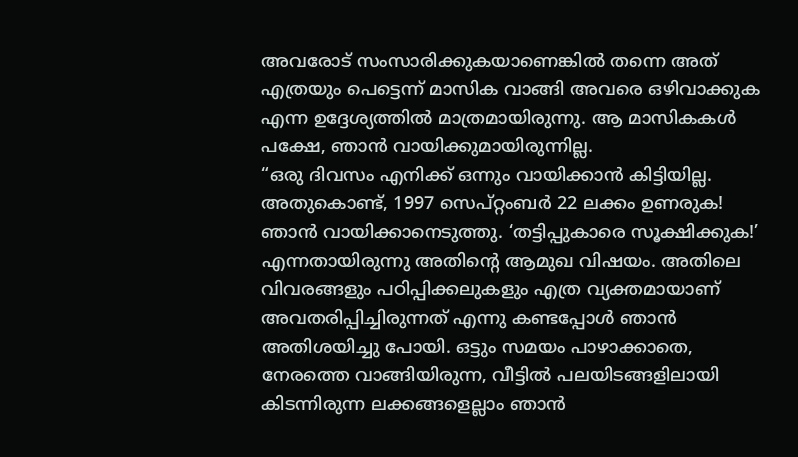അവരോട് സംസാരിക്കുകയാണെങ്കിൽ തന്നെ അത് എത്രയും പെട്ടെന്ന് മാസിക വാങ്ങി അവരെ ഒഴിവാക്കുക എന്ന ഉദ്ദേശ്യത്തിൽ മാത്രമായിരുന്നു. ആ മാസികകൾ പക്ഷേ, ഞാൻ വായിക്കുമായിരുന്നില്ല.
“ഒരു ദിവസം എനിക്ക് ഒന്നും വായിക്കാൻ കിട്ടിയില്ല. അതുകൊണ്ട്, 1997 സെപ്റ്റംബർ 22 ലക്കം ഉണരുക! ഞാൻ വായിക്കാനെടുത്തു. ‘തട്ടിപ്പുകാരെ സൂക്ഷിക്കുക!’ എന്നതായിരുന്നു അതിന്റെ ആമുഖ വിഷയം. അതിലെ വിവരങ്ങളും പഠിപ്പിക്കലുകളും എത്ര വ്യക്തമായാണ് അവതരിപ്പിച്ചിരുന്നത് എന്നു കണ്ടപ്പോൾ ഞാൻ അതിശയിച്ചു പോയി. ഒട്ടും സമയം പാഴാക്കാതെ, നേരത്തെ വാങ്ങിയിരുന്ന, വീട്ടിൽ പലയിടങ്ങളിലായി കിടന്നിരുന്ന ലക്കങ്ങളെല്ലാം ഞാൻ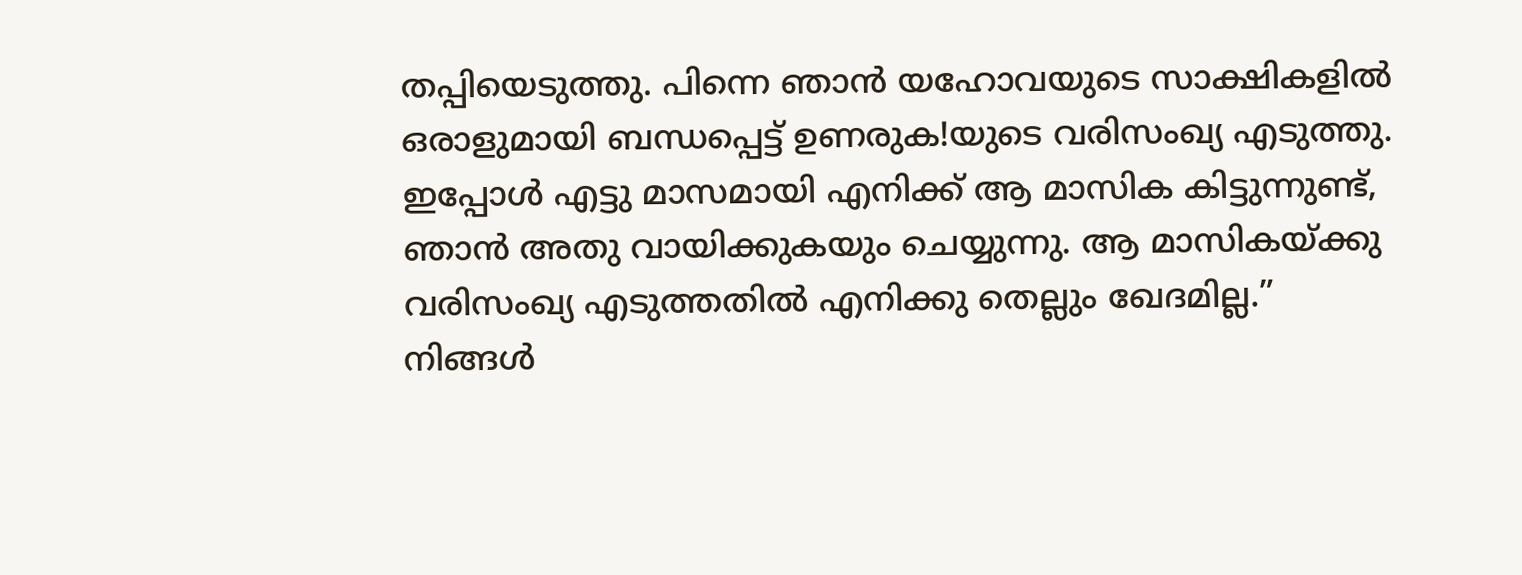തപ്പിയെടുത്തു. പിന്നെ ഞാൻ യഹോവയുടെ സാക്ഷികളിൽ ഒരാളുമായി ബന്ധപ്പെട്ട് ഉണരുക!യുടെ വരിസംഖ്യ എടുത്തു. ഇപ്പോൾ എട്ടു മാസമായി എനിക്ക് ആ മാസിക കിട്ടുന്നുണ്ട്, ഞാൻ അതു വായിക്കുകയും ചെയ്യുന്നു. ആ മാസികയ്ക്കു വരിസംഖ്യ എടുത്തതിൽ എനിക്കു തെല്ലും ഖേദമില്ല.”
നിങ്ങൾ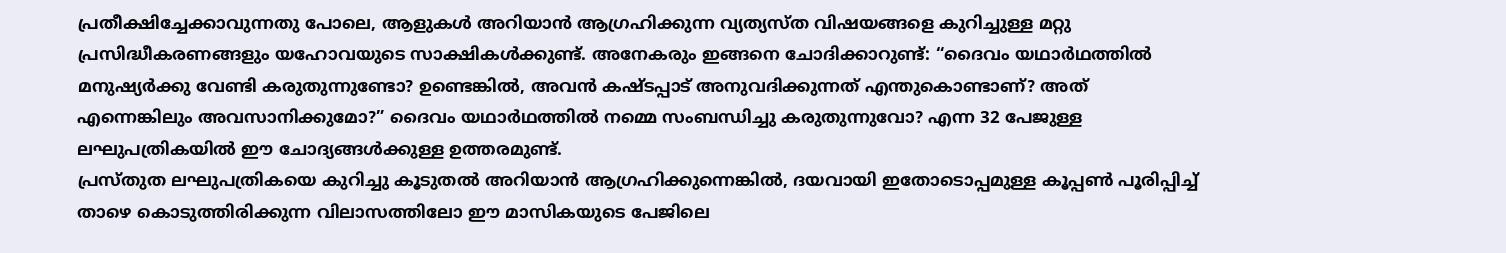പ്രതീക്ഷിച്ചേക്കാവുന്നതു പോലെ, ആളുകൾ അറിയാൻ ആഗ്രഹിക്കുന്ന വ്യത്യസ്ത വിഷയങ്ങളെ കുറിച്ചുള്ള മറ്റു പ്രസിദ്ധീകരണങ്ങളും യഹോവയുടെ സാക്ഷികൾക്കുണ്ട്. അനേകരും ഇങ്ങനെ ചോദിക്കാറുണ്ട്: “ദൈവം യഥാർഥത്തിൽ മനുഷ്യർക്കു വേണ്ടി കരുതുന്നുണ്ടോ? ഉണ്ടെങ്കിൽ, അവൻ കഷ്ടപ്പാട് അനുവദിക്കുന്നത് എന്തുകൊണ്ടാണ്? അത് എന്നെങ്കിലും അവസാനിക്കുമോ?” ദൈവം യഥാർഥത്തിൽ നമ്മെ സംബന്ധിച്ചു കരുതുന്നുവോ? എന്ന 32 പേജുള്ള ലഘുപത്രികയിൽ ഈ ചോദ്യങ്ങൾക്കുള്ള ഉത്തരമുണ്ട്.
പ്രസ്തുത ലഘുപത്രികയെ കുറിച്ചു കൂടുതൽ അറിയാൻ ആഗ്രഹിക്കുന്നെങ്കിൽ, ദയവായി ഇതോടൊപ്പമുള്ള കൂപ്പൺ പൂരിപ്പിച്ച് താഴെ കൊടുത്തിരിക്കുന്ന വിലാസത്തിലോ ഈ മാസികയുടെ പേജിലെ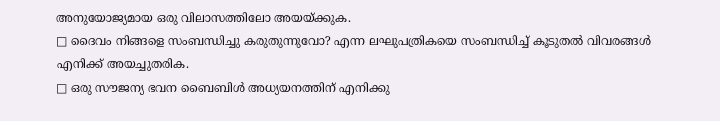അനുയോജ്യമായ ഒരു വിലാസത്തിലോ അയയ്ക്കുക.
□ ദൈവം നിങ്ങളെ സംബന്ധിച്ചു കരുതുന്നുവോ? എന്ന ലഘുപത്രികയെ സംബന്ധിച്ച് കൂടുതൽ വിവരങ്ങൾ എനിക്ക് അയച്ചുതരിക.
□ ഒരു സൗജന്യ ഭവന ബൈബിൾ അധ്യയനത്തിന് എനിക്കു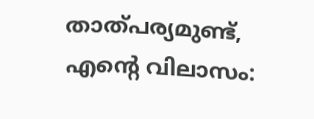താത്പര്യമുണ്ട്, എന്റെ വിലാസം: